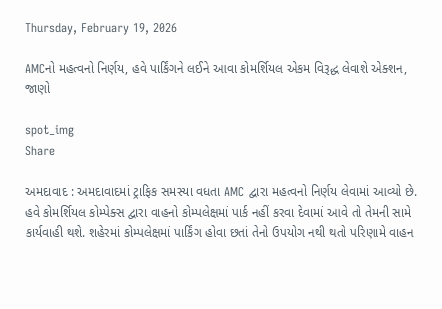Thursday, February 19, 2026

AMCનો મહત્વનો નિર્ણય, હવે પાર્કિંગને લઈને આવા કોમર્શિયલ એકમ વિરૂદ્ધ લેવાશે એક્શન, જાણો

spot_img
Share

અમદાવાદ : અમદાવાદમાં ટ્રાફિક સમસ્યા વધતા AMC દ્વારા મહત્વનો નિર્ણય લેવામાં આવ્યો છે. હવે કોમર્શિયલ કોમ્પેક્સ દ્વારા વાહનો કોમ્પલેક્ષમાં પાર્ક નહીં કરવા દેવામાં આવે તો તેમની સામે કાર્યવાહી થશે. શહેરમાં કોમ્પલેક્ષમાં પાર્કિંગ હોવા છતાં તેનો ઉપયોગ નથી થતો પરિણામે વાહન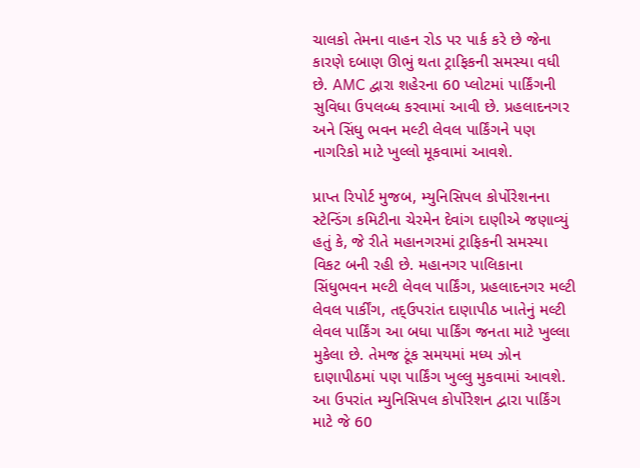ચાલકો તેમના વાહન રોડ પર પાર્ક કરે છે જેના કારણે દબાણ ઊભું થતા ટ્રાફિકની સમસ્યા વધી છે. AMC દ્વારા શહેરના 60 પ્લોટમાં પાર્કિંગની સુવિધા ઉપલબ્ધ કરવામાં આવી છે. પ્રહલાદનગર અને સિંધુ ભવન મલ્ટી લેવલ પાર્કિંગને પણ નાગરિકો માટે ખુલ્લો મૂકવામાં આવશે.

પ્રાપ્ત રિપોર્ટ મુજબ, મ્યુનિસિપલ કોર્પોરેશનના સ્ટેન્ડિંગ કમિટીના ચેરમેન દેવાંગ દાણીએ જણાવ્યું હતું કે, જે રીતે મહાનગરમાં ટ્રાફિકની સમસ્યા વિકટ બની રહી છે. મહાનગર પાલિકાના સિંધુભવન મલ્ટી લેવલ પાર્કિંગ, પ્રહલાદનગર મલ્ટી લેવલ પાર્કીંગ, તદ્ઉપરાંત દાણાપીઠ ખાતેનું મલ્ટી લેવલ પાર્કિંગ આ બધા પાર્કિંગ જનતા માટે ખુલ્લા મુકેલા છે. તેમજ ટૂંક સમયમાં મધ્ય ઝોન દાણાપીઠમાં પણ પાર્કિંગ ખુલ્લુ મુકવામાં આવશે. આ ઉપરાંત મ્યુનિસિપલ કોર્પોરેશન દ્વારા પાર્કિંગ માટે જે 60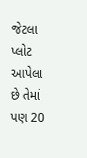જેટલા પ્લોટ આપેલા છે તેમાં પણ 20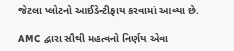જેટલા પ્લોટનો આઈડેન્ટીફાય કરવામાં આવ્યા છે.

AMC દ્વારા સૌથી મહત્વનો નિર્ણય એવા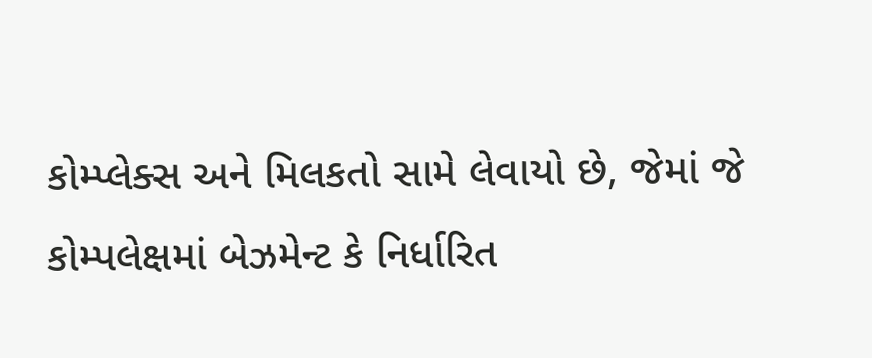કોમ્પ્લેક્સ અને મિલકતો સામે લેવાયો છે, જેમાં જે કોમ્પલેક્ષમાં બેઝમેન્ટ કે નિર્ધારિત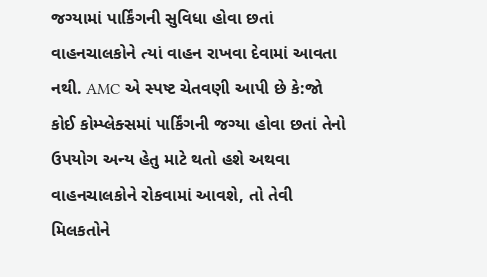જગ્યામાં પાર્કિંગની સુવિધા હોવા છતાં વાહનચાલકોને ત્યાં વાહન રાખવા દેવામાં આવતા નથી. AMC એ સ્પષ્ટ ચેતવણી આપી છે કે:જો કોઈ કોમ્પ્લેક્સમાં પાર્કિંગની જગ્યા હોવા છતાં તેનો ઉપયોગ અન્ય હેતુ માટે થતો હશે અથવા વાહનચાલકોને રોકવામાં આવશે, તો તેવી મિલકતોને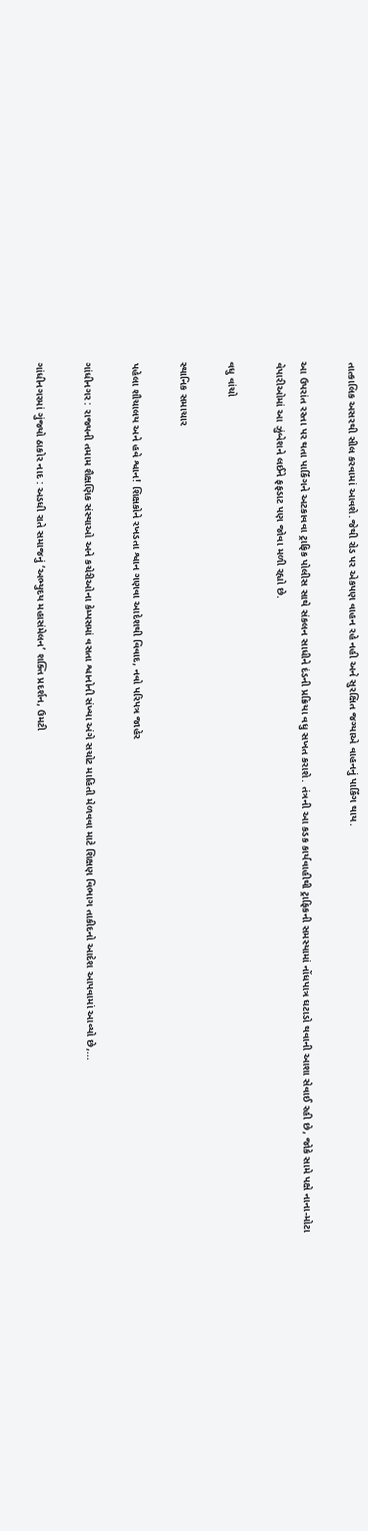તાત્કાલિક અસરથી સીલ કરવામાં આવશે.જેથી રોડ પર એકપણ વાહન રહે નહી અને સુરક્ષિત જગ્યાએ વાહનનું પાર્કિંગ થાય.

આ ઉપરાંત રસ્તા પર થતા પાર્કિંગને અટકાવવા ટ્રાફિક પોલીસ સાથે સંકલન સાધીને દંડની પ્રક્રિયા વધુ સખત કરાશે. તંત્રની આ કડક કાર્યવાહીથી ટ્રાફિકની સમસ્યામાં નોંધપાત્ર ઘટાડો થવાની આશા સેવાઈ રહી છે, જોકે સામે પક્ષે નાના-મોટા વેપારીઓમાં આ ઝુંબેશને લઈને ફફડાટ પણ જોવા મળી રહ્યો છે.

વધુ વાંચો

સ્થાનિક સમાચાર

પહેલા શૌચાલય અને હવે શ્વાન! શિક્ષકોને રખડતા શ્વાન ગણવા આદેશથી વિવાદ, નવો પરિપત્ર જાહેર

ગાંધીનગર : રાજ્યની તમામ શૈક્ષણિક સંસ્થાઓ અને કચેરીઓના કેમ્પસમાં વસતા શ્વાનોની સંખ્યા અંગે સચોટ માહિતી મેળવવા માટે શિક્ષણ વિભાગ તાકીદનો આદેશ આપવામાં આવ્યો છે,...

ગાંધીનગરમાં ગુંજ્યો ઠાકોર નાદ : અડધી રાતે સમાજનું ‘અભ્યુદય મહાસંમેલન’ શક્તિ પ્રદર્શન, ઉમટી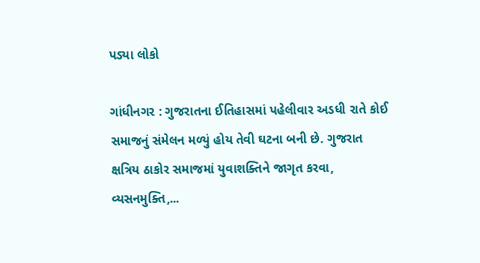પડ્યા લોકો

ગાંધીનગર : ગુજરાતના ઈતિહાસમાં પહેલીવાર અડધી રાતે કોઈ સમાજનું સંમેલન મળ્યું હોય તેવી ઘટના બની છે. ગુજરાત ક્ષત્રિય ઠાકોર સમાજમાં યુવાશક્તિને જાગૃત કરવા, વ્યસનમુક્તિ,...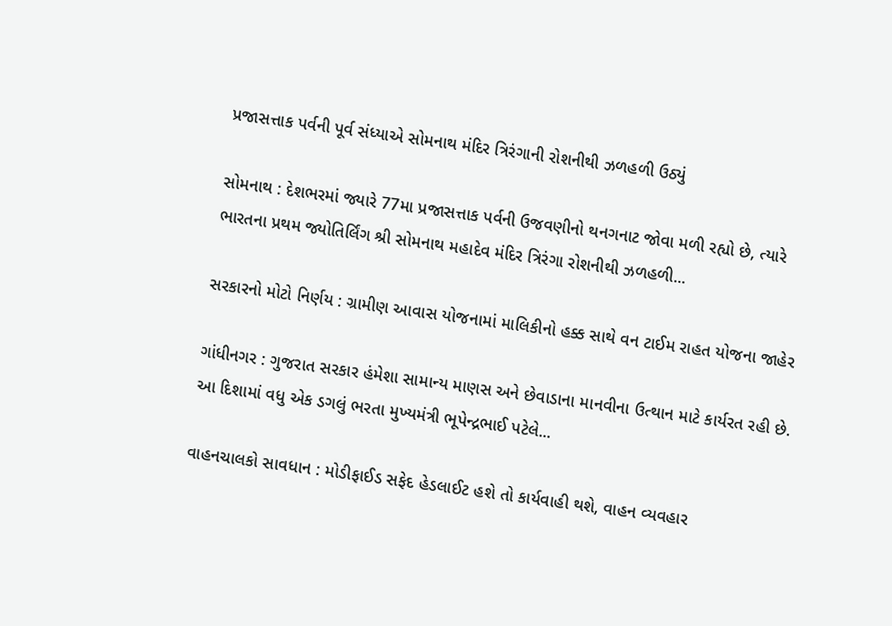પ્રજાસત્તાક પર્વની પૂર્વ સંધ્યાએ સોમનાથ મંદિર ત્રિરંગાની રોશનીથી ઝળહળી ઉઠ્યું

સોમનાથ : દેશભરમાં જ્યારે 77મા પ્રજાસત્તાક પર્વની ઉજવણીનો થનગનાટ જોવા મળી રહ્યો છે, ત્યારે ભારતના પ્રથમ જ્યોતિર્લિંગ શ્રી સોમનાથ મહાદેવ મંદિર ત્રિરંગા રોશનીથી ઝળહળી...

સરકારનો મોટો નિર્ણય : ગ્રામીણ આવાસ યોજનામાં માલિકીનો હક્ક સાથે વન ટાઈમ રાહત યોજના જાહેર

ગાંધીનગર : ગુજરાત સરકાર હંમેશા સામાન્ય માણસ અને છેવાડાના માનવીના ઉત્થાન માટે કાર્યરત રહી છે. આ દિશામાં વધુ એક ડગલું ભરતા મુખ્યમંત્રી ભૂપેન્દ્રભાઈ પટેલે...

વાહનચાલકો સાવધાન : મોડીફાઈડ સફેદ હેડલાઈટ હશે તો કાર્યવાહી થશે, વાહન વ્યવહાર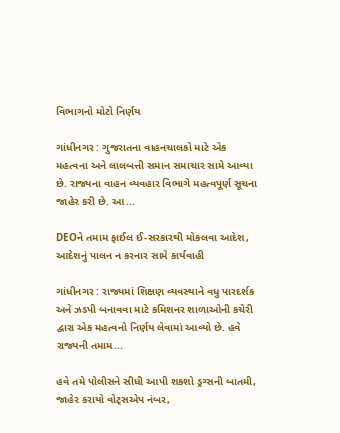વિભાગનો મોટો નિર્ણય

ગાંધીનગર : ગુજરાતના વાહનચાલકો માટે એક મહત્વના અને લાલબત્તી સમાન સમાચાર સામે આવ્યા છે. રાજ્યના વાહન વ્યવહાર વિભાગે મહત્વપૂર્ણ સૂચના જાહેર કરી છે. આ...

DEOને તમામ ફાઈલ ઈ-સરકારથી મોકલવા આદેશ, આદેશનું પાલન ન કરનાર સામે કાર્યવાહી

ગાંધીનગર : રાજ્યમાં શિક્ષણ વ્યવસ્થાને વધુ પારદર્શક અને ઝડપી બનાવવા માટે કમિશનર શાળાઓની કચેરી દ્વારા એક મહત્વનો નિર્ણય લેવામાં આવ્યો છે. હવે રાજ્યની તમામ...

હવે તમે પોલીસને સીધી આપી શકશો ડ્રગ્સની બાતમી, જાહેર કરાયો વોટ્સએપ નંબર,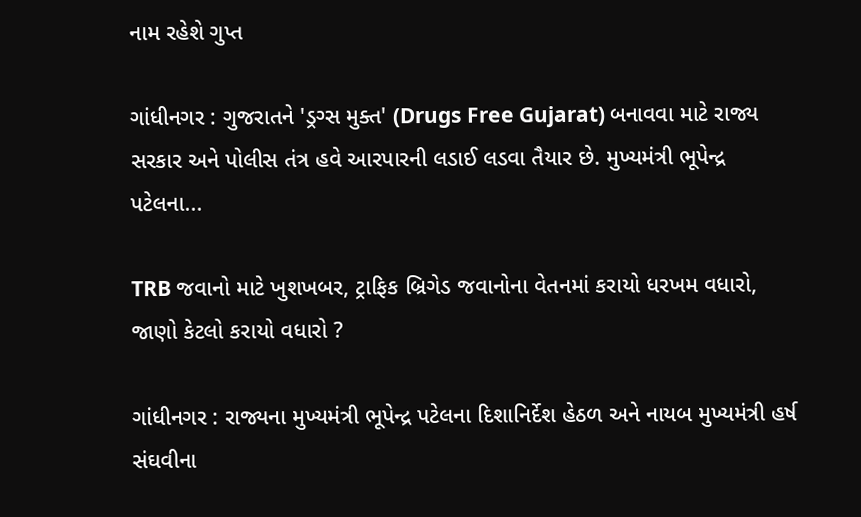નામ રહેશે ગુપ્ત

ગાંધીનગર : ગુજરાતને 'ડ્રગ્સ મુક્ત' (Drugs Free Gujarat) બનાવવા માટે રાજ્ય સરકાર અને પોલીસ તંત્ર હવે આરપારની લડાઈ લડવા તૈયાર છે. મુખ્યમંત્રી ભૂપેન્દ્ર પટેલના...

TRB જવાનો માટે ખુશખબર, ટ્રાફિક બ્રિગેડ જવાનોના વેતનમાં કરાયો ધરખમ વધારો, જાણો કેટલો કરાયો વધારો ?

ગાંધીનગર : રાજ્યના મુખ્યમંત્રી ભૂપેન્દ્ર પટેલના દિશાનિર્દેશ હેઠળ અને નાયબ મુખ્યમંત્રી હર્ષ સંઘવીના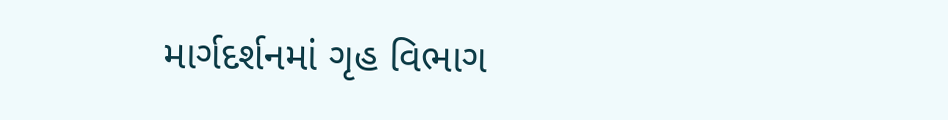માર્ગદર્શનમાં ગૃહ વિભાગ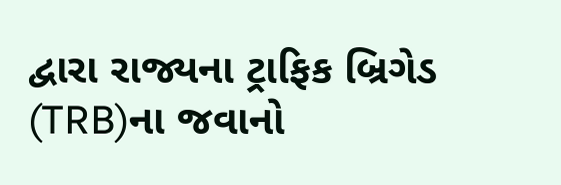દ્વારા રાજ્યના ટ્રાફિક બ્રિગેડ (TRB)ના જવાનો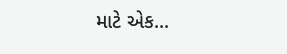માટે એક...